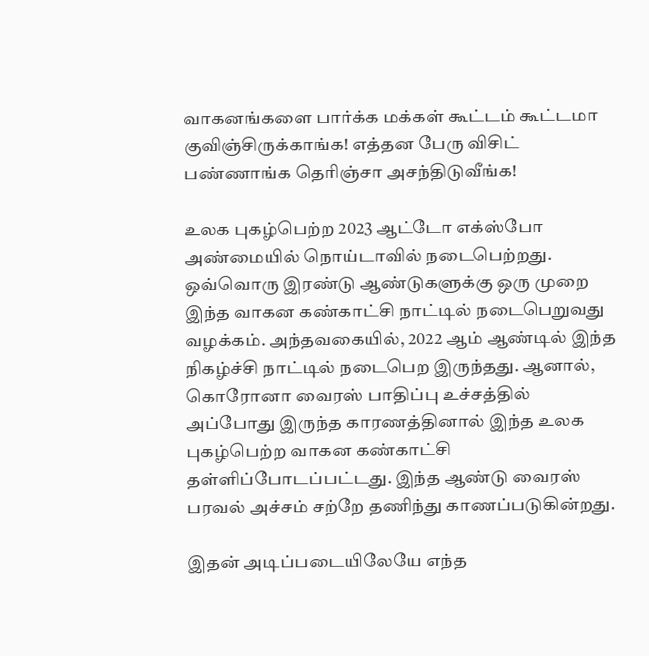வாகனங்களை பார்க்க மக்கள் கூட்டம் கூட்டமா குவிஞ்சிருக்காங்க! எத்தன பேரு விசிட் பண்ணாங்க தெரிஞ்சா அசந்திடுவீங்க!

உலக புகழ்பெற்ற 2023 ஆட்டோ எக்ஸ்போ அண்மையில் நொய்டாவில் நடைபெற்றது. ஒவ்வொரு இரண்டு ஆண்டுகளுக்கு ஒரு முறை இந்த வாகன கண்காட்சி நாட்டில் நடைபெறுவது வழக்கம். அந்தவகையில், 2022 ஆம் ஆண்டில் இந்த நிகழ்ச்சி நாட்டில் நடைபெற இருந்தது. ஆனால், கொரோனா வைரஸ் பாதிப்பு உச்சத்தில் அப்போது இருந்த காரணத்தினால் இந்த உலக புகழ்பெற்ற வாகன கண்காட்சி தள்ளிப்போடப்பட்டது. இந்த ஆண்டு வைரஸ் பரவல் அச்சம் சற்றே தணிந்து காணப்படுகின்றது.

இதன் அடிப்படையிலேயே எந்த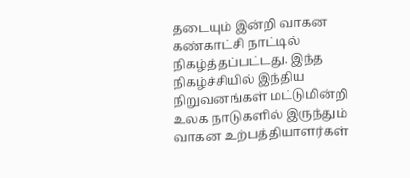தடையும் இன்றி வாகன கண்காட்சி நாட்டில் நிகழ்த்தப்பட்டது. இந்த நிகழ்ச்சியில் இந்திய நிறுவனங்கள் மட்டுமின்றி உலக நாடுகளில் இருந்தும் வாகன உற்பத்தியாளர்கள்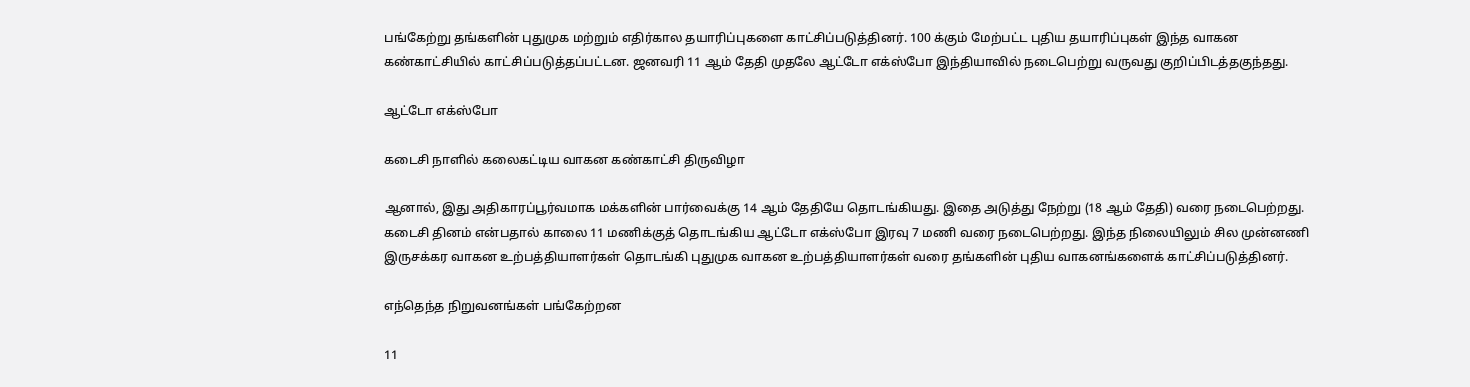பங்கேற்று தங்களின் புதுமுக மற்றும் எதிர்கால தயாரிப்புகளை காட்சிப்படுத்தினர். 100 க்கும் மேற்பட்ட புதிய தயாரிப்புகள் இந்த வாகன கண்காட்சியில் காட்சிப்படுத்தப்பட்டன. ஜனவரி 11 ஆம் தேதி முதலே ஆட்டோ எக்ஸ்போ இந்தியாவில் நடைபெற்று வருவது குறிப்பிடத்தகுந்தது.

ஆட்டோ எக்ஸ்போ

கடைசி நாளில் கலைகட்டிய வாகன கண்காட்சி திருவிழா

ஆனால், இது அதிகாரப்பூர்வமாக மக்களின் பார்வைக்கு 14 ஆம் தேதியே தொடங்கியது. இதை அடுத்து நேற்று (18 ஆம் தேதி) வரை நடைபெற்றது. கடைசி தினம் என்பதால் காலை 11 மணிக்குத் தொடங்கிய ஆட்டோ எக்ஸ்போ இரவு 7 மணி வரை நடைபெற்றது. இந்த நிலையிலும் சில முன்னணி இருசக்கர வாகன உற்பத்தியாளர்கள் தொடங்கி புதுமுக வாகன உற்பத்தியாளர்கள் வரை தங்களின் புதிய வாகனங்களைக் காட்சிப்படுத்தினர்.

எந்தெந்த நிறுவனங்கள் பங்கேற்றன

11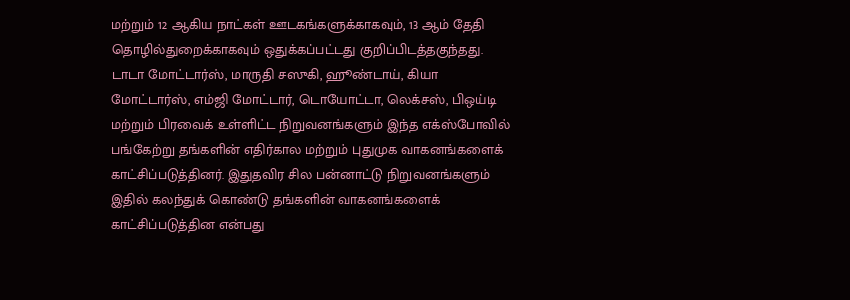மற்றும் 12 ஆகிய நாட்கள் ஊடகங்களுக்காகவும், 13 ஆம் தேதி தொழில்துறைக்காகவும் ஒதுக்கப்பட்டது குறிப்பிடத்தகுந்தது. டாடா மோட்டார்ஸ், மாருதி சஸுகி, ஹூண்டாய், கியா மோட்டார்ஸ், எம்ஜி மோட்டார், டொயோட்டா, லெக்சஸ், பிஒய்டி மற்றும் பிரவைக் உள்ளிட்ட நிறுவனங்களும் இந்த எக்ஸ்போவில் பங்கேற்று தங்களின் எதிர்கால மற்றும் புதுமுக வாகனங்களைக் காட்சிப்படுத்தினர். இதுதவிர சில பன்னாட்டு நிறுவனங்களும் இதில் கலந்துக் கொண்டு தங்களின் வாகனங்களைக் காட்சிப்படுத்தின என்பது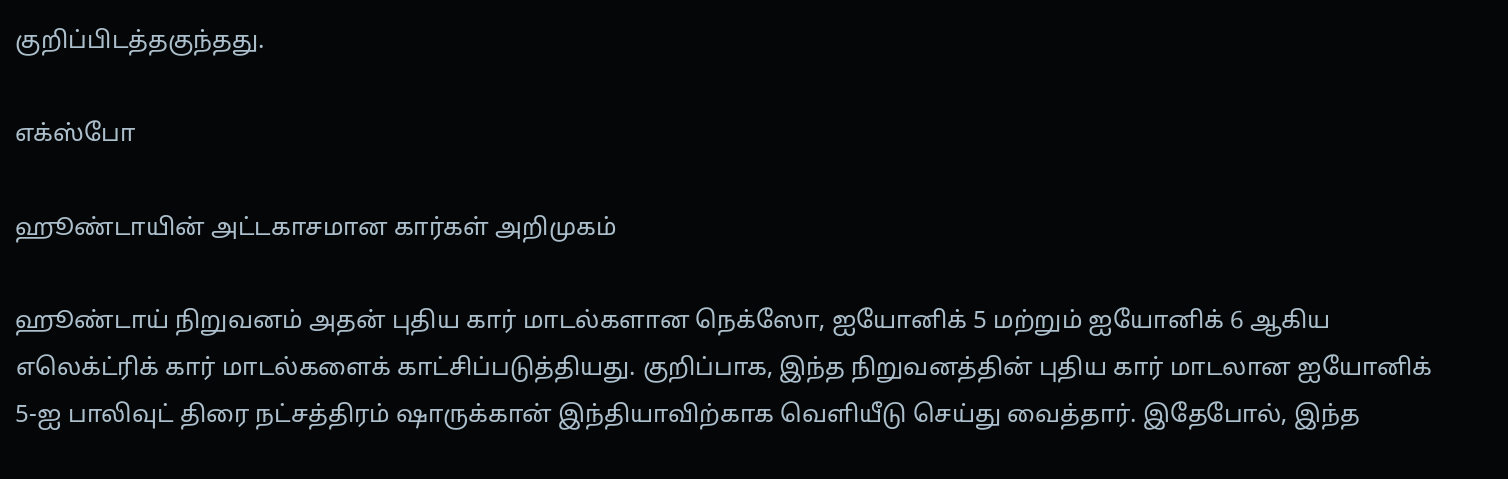குறிப்பிடத்தகுந்தது.

எக்ஸ்போ

ஹூண்டாயின் அட்டகாசமான கார்கள் அறிமுகம்

ஹூண்டாய் நிறுவனம் அதன் புதிய கார் மாடல்களான நெக்ஸோ, ஐயோனிக் 5 மற்றும் ஐயோனிக் 6 ஆகிய எலெக்ட்ரிக் கார் மாடல்களைக் காட்சிப்படுத்தியது. குறிப்பாக, இந்த நிறுவனத்தின் புதிய கார் மாடலான ஐயோனிக் 5-ஐ பாலிவுட் திரை நட்சத்திரம் ஷாருக்கான் இந்தியாவிற்காக வெளியீடு செய்து வைத்தார். இதேபோல், இந்த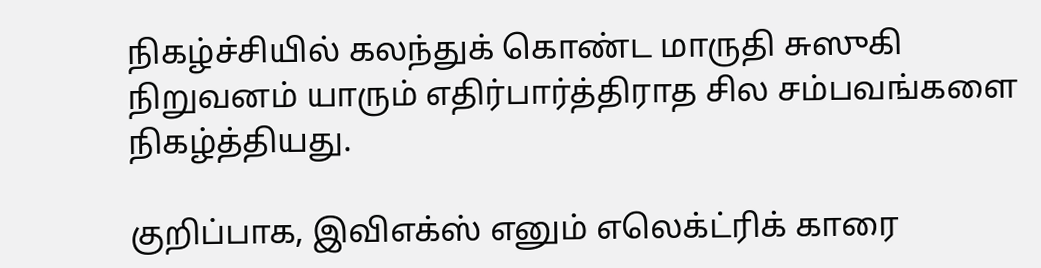நிகழ்ச்சியில் கலந்துக் கொண்ட மாருதி சுஸுகி நிறுவனம் யாரும் எதிர்பார்த்திராத சில சம்பவங்களை நிகழ்த்தியது.

குறிப்பாக, இவிஎக்ஸ் எனும் எலெக்ட்ரிக் காரை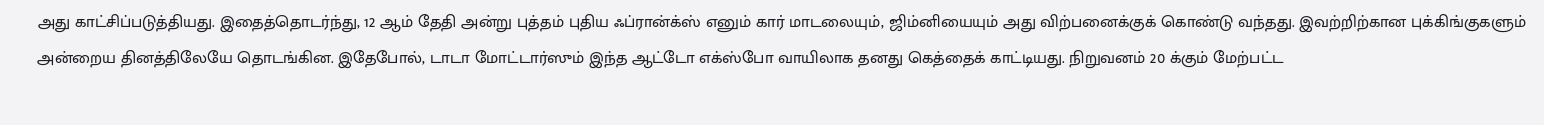அது காட்சிப்படுத்தியது. இதைத்தொடர்ந்து, 12 ஆம் தேதி அன்று புத்தம் புதிய ஃப்ரான்க்ஸ் எனும் கார் மாடலையும், ஜிம்னியையும் அது விற்பனைக்குக் கொண்டு வந்தது. இவற்றிற்கான புக்கிங்குகளும் அன்றைய தினத்திலேயே தொடங்கின. இதேபோல், டாடா மோட்டார்ஸும் இந்த ஆட்டோ எக்ஸ்போ வாயிலாக தனது கெத்தைக் காட்டியது. நிறுவனம் 20 க்கும் மேற்பட்ட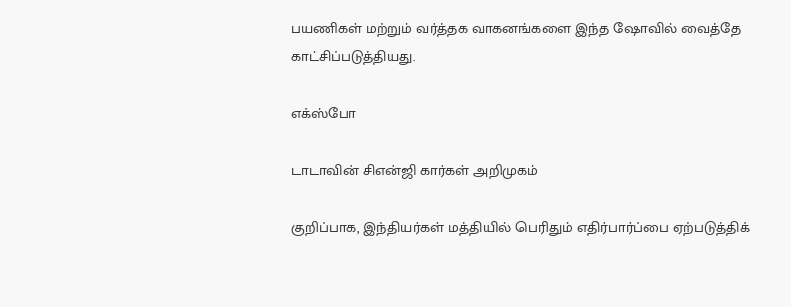பயணிகள் மற்றும் வர்த்தக வாகனங்களை இந்த ஷோவில் வைத்தே காட்சிப்படுத்தியது.

எக்ஸ்போ

டாடாவின் சிஎன்ஜி கார்கள் அறிமுகம்

குறிப்பாக, இந்தியர்கள் மத்தியில் பெரிதும் எதிர்பார்ப்பை ஏற்படுத்திக்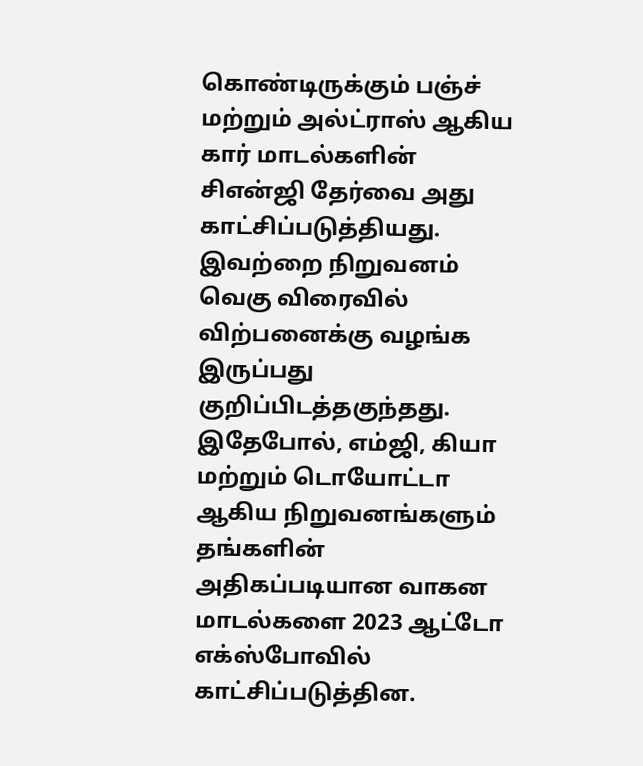கொண்டிருக்கும் பஞ்ச் மற்றும் அல்ட்ராஸ் ஆகிய கார் மாடல்களின் சிஎன்ஜி தேர்வை அது காட்சிப்படுத்தியது. இவற்றை நிறுவனம் வெகு விரைவில் விற்பனைக்கு வழங்க இருப்பது குறிப்பிடத்தகுந்தது. இதேபோல், எம்ஜி, கியா மற்றும் டொயோட்டா ஆகிய நிறுவனங்களும் தங்களின் அதிகப்படியான வாகன மாடல்களை 2023 ஆட்டோ எக்ஸ்போவில் காட்சிப்படுத்தின.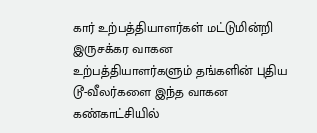கார் உற்பத்தியாளர்கள் மட்டுமின்றி இருசக்கர வாகன உற்பத்தியாளர்களும் தங்களின் புதிய டூ-வீலர்களை இந்த வாகன கண்காட்சியில்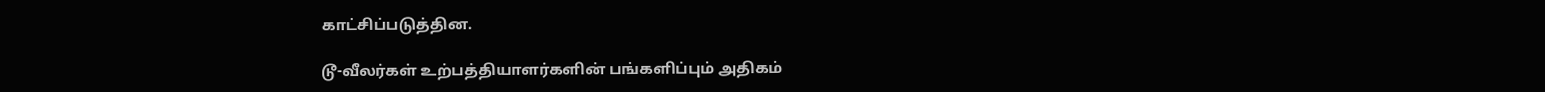காட்சிப்படுத்தின.

டூ-வீலர்கள் உற்பத்தியாளர்களின் பங்களிப்பும் அதிகம்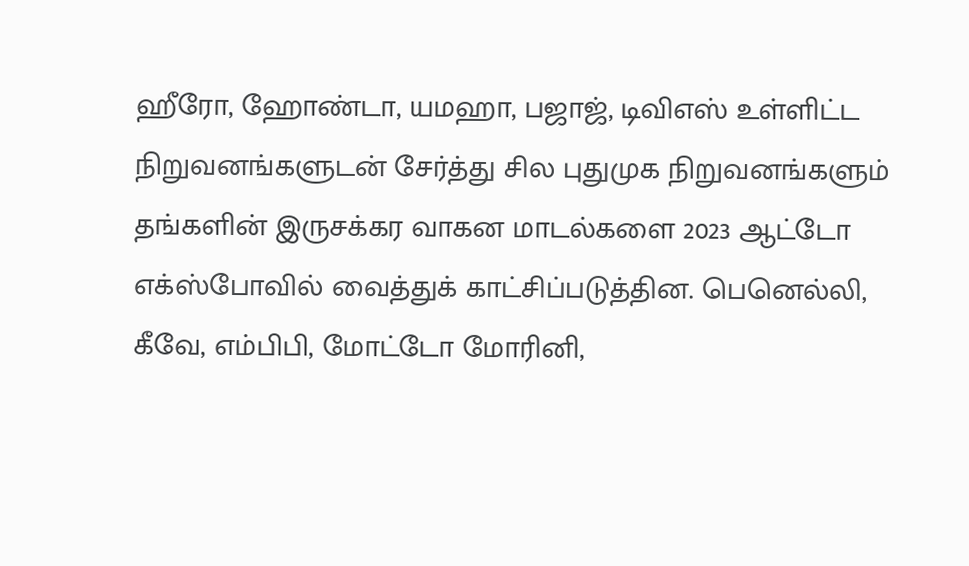ஹீரோ, ஹோண்டா, யமஹா, பஜாஜ், டிவிஎஸ் உள்ளிட்ட நிறுவனங்களுடன் சேர்த்து சில புதுமுக நிறுவனங்களும் தங்களின் இருசக்கர வாகன மாடல்களை 2023 ஆட்டோ எக்ஸ்போவில் வைத்துக் காட்சிப்படுத்தின. பெனெல்லி, கீவே, எம்பிபி, மோட்டோ மோரினி,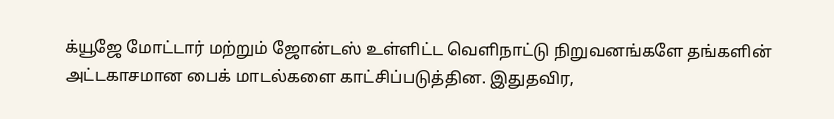க்யூஜே மோட்டார் மற்றும் ஜோன்டஸ் உள்ளிட்ட வெளிநாட்டு நிறுவனங்களே தங்களின் அட்டகாசமான பைக் மாடல்களை காட்சிப்படுத்தின. இதுதவிர,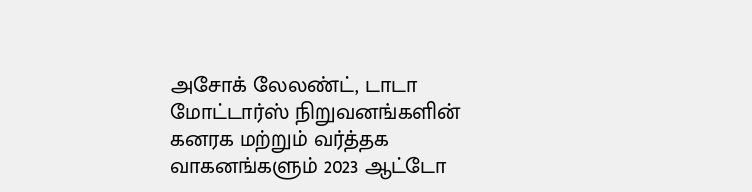அசோக் லேலண்ட், டாடா மோட்டார்ஸ் நிறுவனங்களின் கனரக மற்றும் வர்த்தக வாகனங்களும் 2023 ஆட்டோ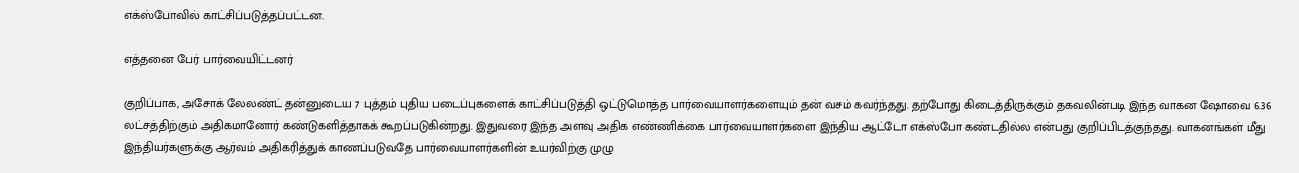எக்ஸ்போவில் காட்சிப்படுத்தப்பட்டன.

எத்தனை பேர் பார்வையிட்டனர்

குறிப்பாக, அசோக் லேலண்ட் தன்னுடைய 7 புத்தம் புதிய படைப்புகளைக் காட்சிப்படுத்தி ஒட்டுமொத்த பார்வையாளர்களையும் தன் வசம் கவர்ந்தது. தற்போது கிடைத்திருக்கும் தகவலின்படி இந்த வாகன ஷோவை 6.36 லட்சத்திற்கும் அதிகமானோர் கண்டுகளித்தாகக் கூறப்படுகின்றது. இதுவரை இந்த அளவு அதிக எண்ணிக்கை பார்வையாளர்களை இந்திய ஆட்டோ எக்ஸ்போ கண்டதில்ல என்பது குறிப்பிடத்குந்தது. வாகனங்கள் மீது இந்தியர்களுக்கு ஆர்வம் அதிகரித்துக் காணப்படுவதே பார்வையாளர்களின் உயர்விற்கு முழு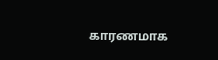காரணமாக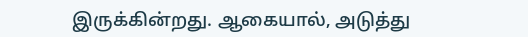இருக்கின்றது. ஆகையால், அடுத்து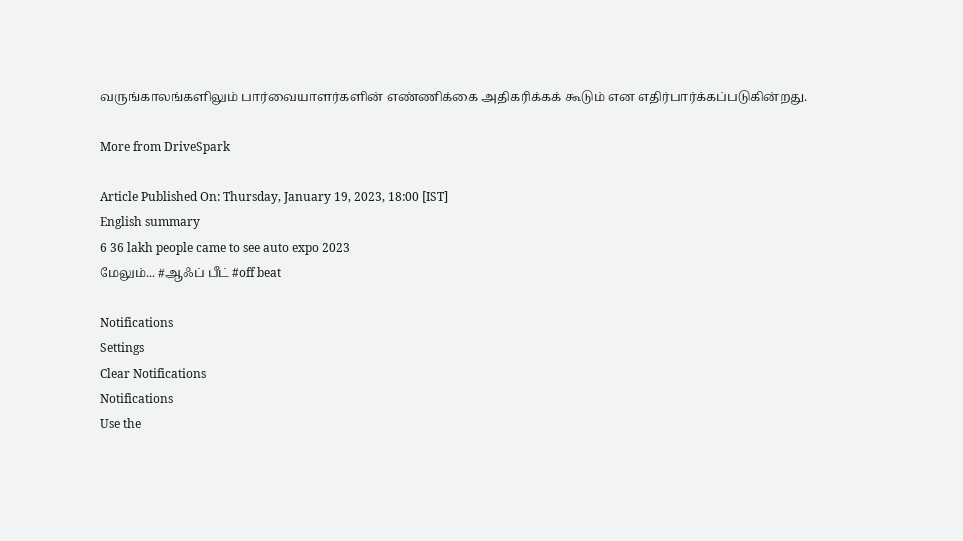வருங்காலங்களிலும் பார்வையாளர்களின் எண்ணிக்கை அதிகரிக்கக் கூடும் என எதிர்பார்க்கப்படுகின்றது.

More from DriveSpark

Article Published On: Thursday, January 19, 2023, 18:00 [IST]
English summary
6 36 lakh people came to see auto expo 2023
மேலும்... #ஆஃப் பீட் #off beat

Notifications
Settings
Clear Notifications
Notifications
Use the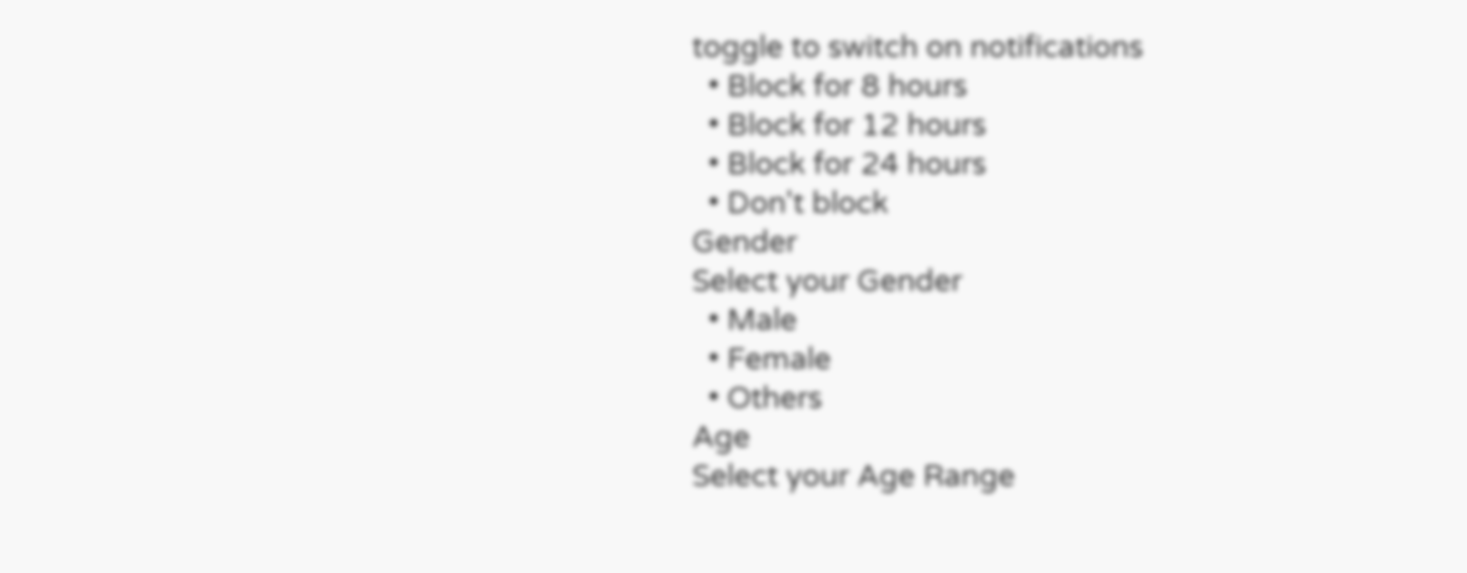toggle to switch on notifications
  • Block for 8 hours
  • Block for 12 hours
  • Block for 24 hours
  • Don't block
Gender
Select your Gender
  • Male
  • Female
  • Others
Age
Select your Age Range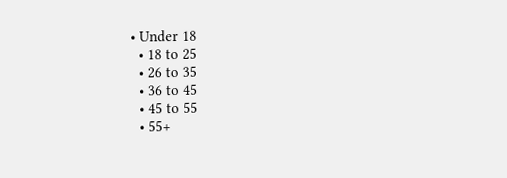• Under 18
  • 18 to 25
  • 26 to 35
  • 36 to 45
  • 45 to 55
  • 55+